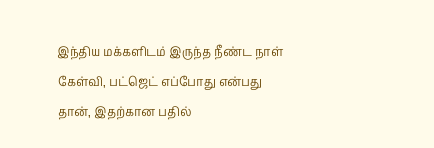இந்திய மக்களிடம் இருந்த நீண்ட நாள் கேள்வி, பட்ஜெட் எப்போது என்பது தான், இதற்கான பதில்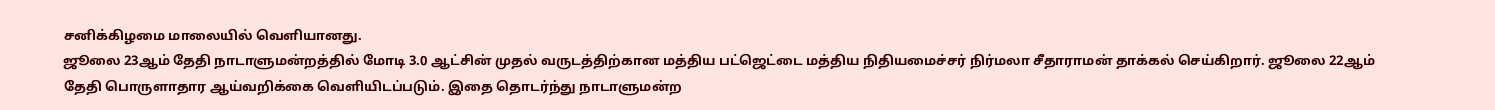சனிக்கிழமை மாலையில் வெளியானது.
ஜூலை 23ஆம் தேதி நாடாளுமன்றத்தில் மோடி 3.0 ஆட்சின் முதல் வருடத்திற்கான மத்திய பட்ஜெட்டை மத்திய நிதியமைச்சர் நிர்மலா சீதாராமன் தாக்கல் செய்கிறார். ஜூலை 22ஆம் தேதி பொருளாதார ஆய்வறிக்கை வெளியிடப்படும். இதை தொடர்ந்து நாடாளுமன்ற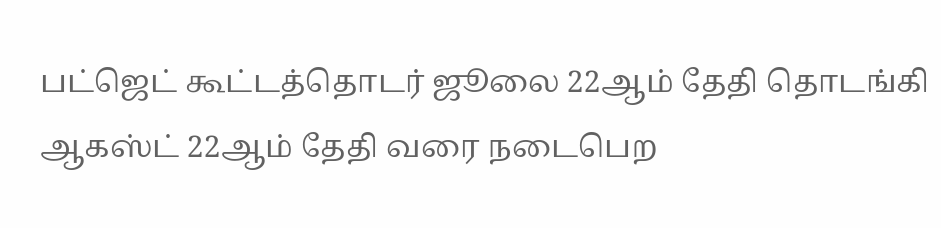பட்ஜெட் கூட்டத்தொடர் ஜூலை 22ஆம் தேதி தொடங்கி ஆகஸ்ட் 22ஆம் தேதி வரை நடைபெற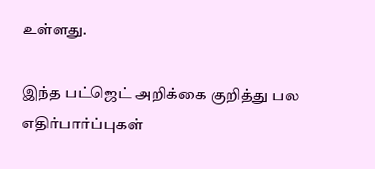உள்ளது.

இந்த பட்ஜெட் அறிக்கை குறித்து பல எதிர்பார்ப்புகள்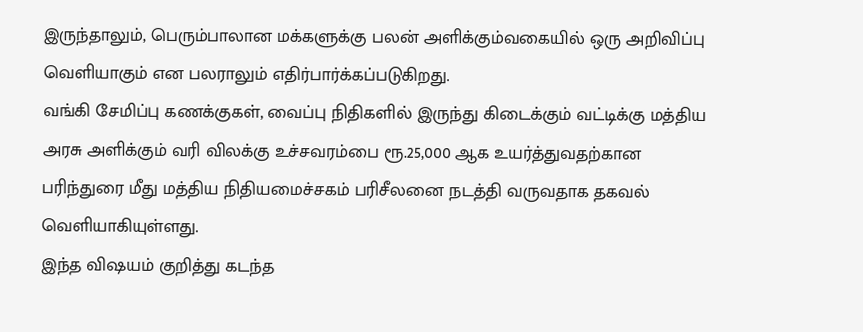இருந்தாலும், பெரும்பாலான மக்களுக்கு பலன் அளிக்கும்வகையில் ஒரு அறிவிப்பு வெளியாகும் என பலராலும் எதிர்பார்க்கப்படுகிறது.
வங்கி சேமிப்பு கணக்குகள், வைப்பு நிதிகளில் இருந்து கிடைக்கும் வட்டிக்கு மத்திய அரசு அளிக்கும் வரி விலக்கு உச்சவரம்பை ரூ.25,000 ஆக உயர்த்துவதற்கான பரிந்துரை மீது மத்திய நிதியமைச்சகம் பரிசீலனை நடத்தி வருவதாக தகவல் வெளியாகியுள்ளது.
இந்த விஷயம் குறித்து கடந்த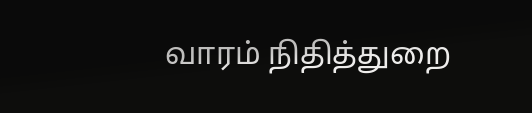வாரம் நிதித்துறை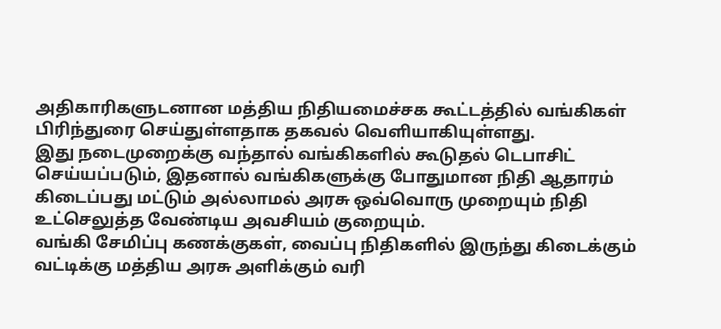அதிகாரிகளுடனான மத்திய நிதியமைச்சக கூட்டத்தில் வங்கிகள் பிரிந்துரை செய்துள்ளதாக தகவல் வெளியாகியுள்ளது.
இது நடைமுறைக்கு வந்தால் வங்கிகளில் கூடுதல் டெபாசிட் செய்யப்படும், இதனால் வங்கிகளுக்கு போதுமான நிதி ஆதாரம் கிடைப்பது மட்டும் அல்லாமல் அரசு ஒவ்வொரு முறையும் நிதி உட்செலுத்த வேண்டிய அவசியம் குறையும்.
வங்கி சேமிப்பு கணக்குகள், வைப்பு நிதிகளில் இருந்து கிடைக்கும் வட்டிக்கு மத்திய அரசு அளிக்கும் வரி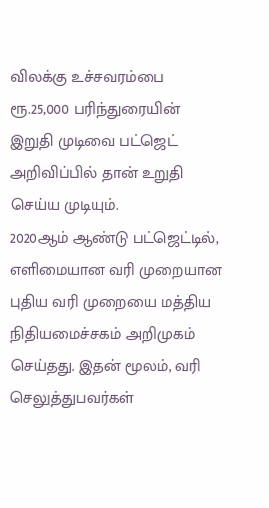விலக்கு உச்சவரம்பை ரூ.25,000 பரிந்துரையின் இறுதி முடிவை பட்ஜெட் அறிவிப்பில் தான் உறுதி செய்ய முடியும்.
2020ஆம் ஆண்டு பட்ஜெட்டில், எளிமையான வரி முறையான புதிய வரி முறையை மத்திய நிதியமைச்சகம் அறிமுகம் செய்தது. இதன் மூலம், வரி செலுத்துபவர்கள்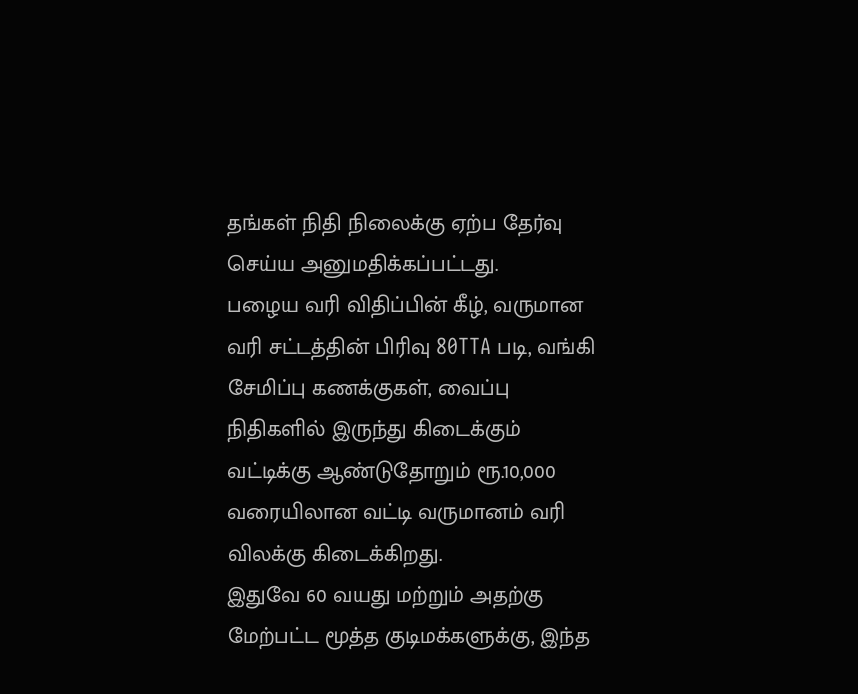தங்கள் நிதி நிலைக்கு ஏற்ப தேர்வு செய்ய அனுமதிக்கப்பட்டது.
பழைய வரி விதிப்பின் கீழ், வருமான வரி சட்டத்தின் பிரிவு 80TTA படி, வங்கி சேமிப்பு கணக்குகள், வைப்பு நிதிகளில் இருந்து கிடைக்கும் வட்டிக்கு ஆண்டுதோறும் ரூ.10,000 வரையிலான வட்டி வருமானம் வரி விலக்கு கிடைக்கிறது.
இதுவே 60 வயது மற்றும் அதற்கு மேற்பட்ட மூத்த குடிமக்களுக்கு, இந்த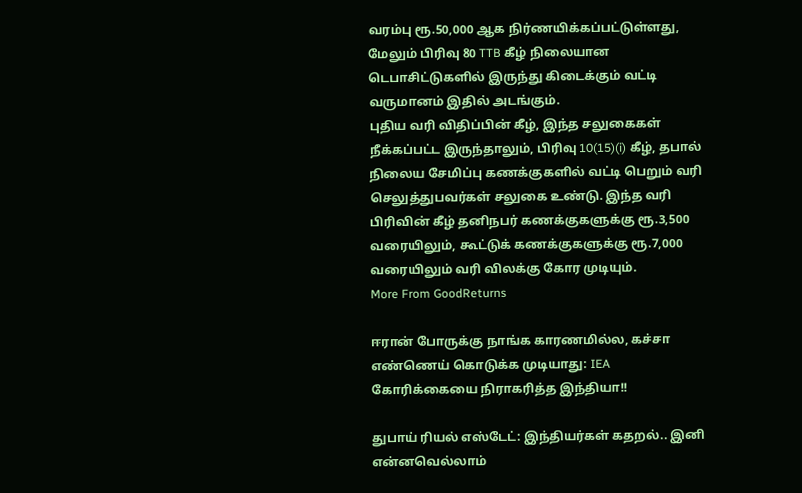வரம்பு ரூ.50,000 ஆக நிர்ணயிக்கப்பட்டுள்ளது, மேலும் பிரிவு 80 TTB கீழ் நிலையான டெபாசிட்டுகளில் இருந்து கிடைக்கும் வட்டி வருமானம் இதில் அடங்கும்.
புதிய வரி விதிப்பின் கீழ், இந்த சலுகைகள் நீக்கப்பட்ட இருந்தாலும், பிரிவு 10(15)(i) கீழ், தபால் நிலைய சேமிப்பு கணக்குகளில் வட்டி பெறும் வரி செலுத்துபவர்கள் சலுகை உண்டு. இந்த வரி பிரிவின் கீழ் தனிநபர் கணக்குகளுக்கு ரூ.3,500 வரையிலும், கூட்டுக் கணக்குகளுக்கு ரூ.7,000 வரையிலும் வரி விலக்கு கோர முடியும்.
More From GoodReturns

ஈரான் போருக்கு நாங்க காரணமில்ல, கச்சா எண்ணெய் கொடுக்க முடியாது: IEA கோரிக்கையை நிராகரித்த இந்தியா!!

துபாய் ரியல் எஸ்டேட்: இந்தியர்கள் கதறல்.. இனி என்னவெல்லாம்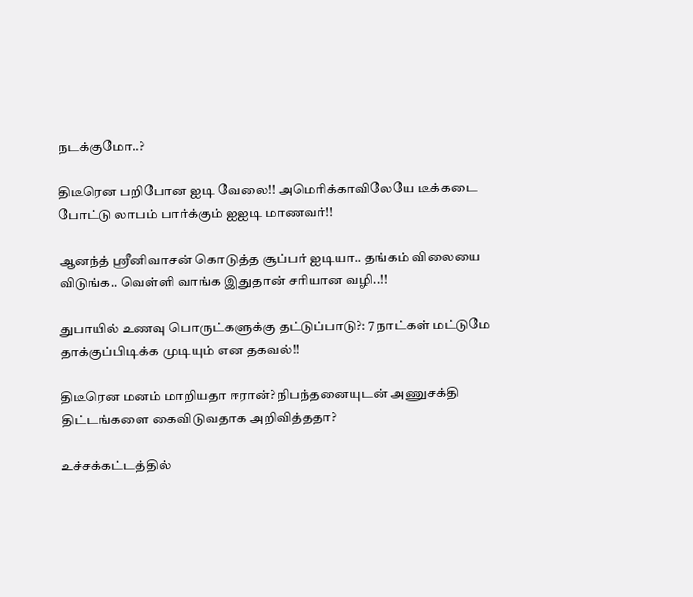நடக்குமோ..?

திடீரென பறிபோன ஐடி வேலை!! அமெரிக்காவிலேயே டீக்கடை போட்டு லாபம் பார்க்கும் ஐஐடி மாணவர்!!

ஆனந்த் ஸ்ரீனிவாசன் கொடுத்த சூப்பர் ஐடியா.. தங்கம் விலையை விடுங்க.. வெள்ளி வாங்க இதுதான் சரியான வழி..!!

துபாயில் உணவு பொருட்களுக்கு தட்டுப்பாடு?: 7 நாட்கள் மட்டுமே தாக்குப்பிடிக்க முடியும் என தகவல்!!

திடீரென மனம் மாறியதா ஈரான்? நிபந்தனையுடன் அணுசக்தி திட்டங்களை கைவிடுவதாக அறிவித்ததா?

உச்சக்கட்டத்தில்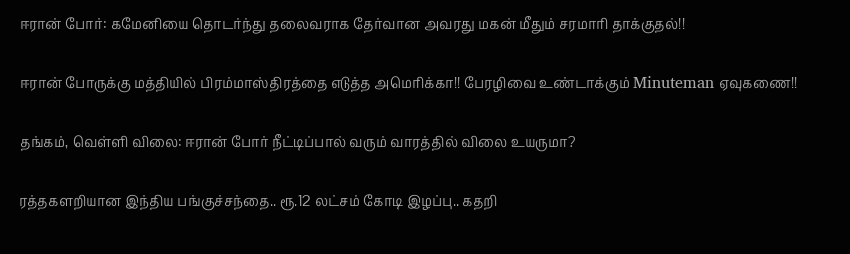ஈரான் போர்: கமேனியை தொடர்ந்து தலைவராக தேர்வான அவரது மகன் மீதும் சரமாரி தாக்குதல்!!

ஈரான் போருக்கு மத்தியில் பிரம்மாஸ்திரத்தை எடுத்த அமெரிக்கா!! பேரழிவை உண்டாக்கும் Minuteman ஏவுகணை!!

தங்கம், வெள்ளி விலை: ஈரான் போர் நீட்டிப்பால் வரும் வாரத்தில் விலை உயருமா?

ரத்தகளறியான இந்திய பங்குச்சந்தை.. ரூ.12 லட்சம் கோடி இழப்பு.. கதறி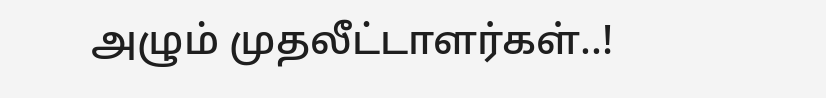அழும் முதலீட்டாளர்கள்..!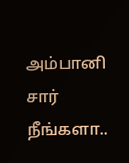அம்பானி சார் நீங்களா..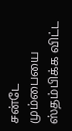சன்டே மும்பையை ஸ்தம்பிக்க விட்ட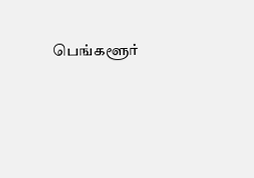பெங்களூர்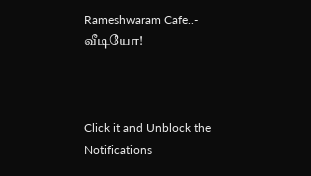Rameshwaram Cafe..- வீடியோ!



Click it and Unblock the Notifications